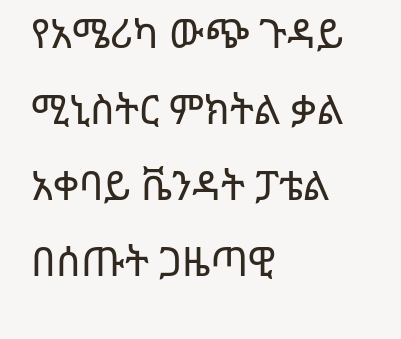የአሜሪካ ውጭ ጉዳይ ሚኒስትር ምክትል ቃል አቀባይ ቬንዳት ፓቴል በሰጡት ጋዜጣዊ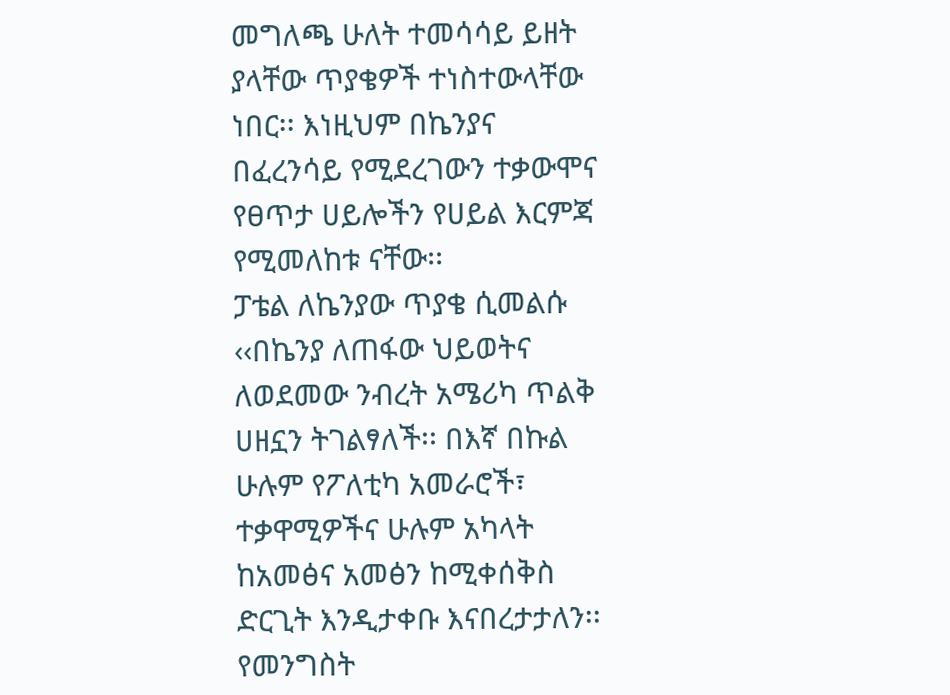መግለጫ ሁለት ተመሳሳይ ይዘት ያላቸው ጥያቄዎች ተነስተውላቸው ነበር፡፡ እነዚህም በኬንያና በፈረንሳይ የሚደረገውን ተቃውሞና የፀጥታ ሀይሎችን የሀይል እርምጃ የሚመለከቱ ናቸው፡፡
ፓቴል ለኬንያው ጥያቄ ሲመልሱ ‹‹በኬንያ ለጠፋው ህይወትና ለወደመው ንብረት አሜሪካ ጥልቅ ሀዘኗን ትገልፃለች፡፡ በእኛ በኩል ሁሉም የፖለቲካ አመራሮች፣ ተቃዋሚዎችና ሁሉም አካላት ከአመፅና አመፅን ከሚቀሰቅስ ድርጊት እንዲታቀቡ እናበረታታለን፡፡ የመንግስት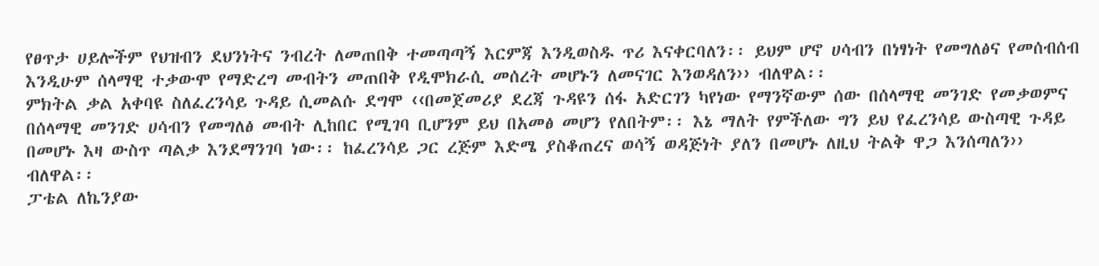የፀጥታ ሀይሎችም የህዝብን ደህንነትና ንብረት ለመጠበቅ ተመጣጣኝ እርምጃ እንዲወስዱ ጥሪ እናቀርባለን፡፡ ይህም ሆኖ ሀሳብን በነፃነት የመግለፅና የመሰብሰብ እንዲሁም ሰላማዊ ተቃውሞ የማድረግ መብትን መጠበቅ የዲሞክራሲ መሰረት መሆኑን ለመናገር እንወዳለን›› ብለዋል፡፡
ምክትል ቃል አቀባዩ ስለፈረንሳይ ጉዳይ ሲመልሱ ደግሞ ‹‹በመጀመሪያ ደረጃ ጉዳዩን ሰፋ አድርገን ካየነው የማንኛውም ሰው በሰላማዊ መንገድ የመቃወምና በሰላማዊ መንገድ ሀሳብን የመግለፅ መብት ሊከበር የሚገባ ቢሆንም ይህ በአመፅ መሆን የለበትም፡፡ እኔ ማለት የምችለው ግን ይህ የፈረንሳይ ውስጣዊ ጉዳይ በመሆኑ እዛ ውስጥ ጣልቃ እንደማንገባ ነው፡፡ ከፈረንሳይ ጋር ረጅም እድሜ ያስቆጠረና ወሳኝ ወዳጅነት ያለን በመሆኑ ለዚህ ትልቅ ዋጋ እንሰጣለን›› ብለዋል፡፡
ፓቴል ለኬንያው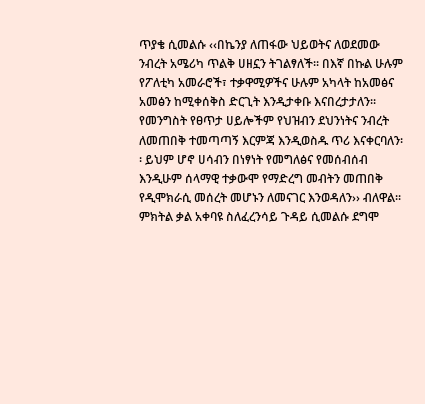ጥያቄ ሲመልሱ ‹‹በኬንያ ለጠፋው ህይወትና ለወደመው ንብረት አሜሪካ ጥልቅ ሀዘኗን ትገልፃለች፡፡ በእኛ በኩል ሁሉም የፖለቲካ አመራሮች፣ ተቃዋሚዎችና ሁሉም አካላት ከአመፅና አመፅን ከሚቀሰቅስ ድርጊት እንዲታቀቡ እናበረታታለን፡፡ የመንግስት የፀጥታ ሀይሎችም የህዝብን ደህንነትና ንብረት ለመጠበቅ ተመጣጣኝ እርምጃ እንዲወስዱ ጥሪ እናቀርባለን፡፡ ይህም ሆኖ ሀሳብን በነፃነት የመግለፅና የመሰብሰብ እንዲሁም ሰላማዊ ተቃውሞ የማድረግ መብትን መጠበቅ የዲሞክራሲ መሰረት መሆኑን ለመናገር እንወዳለን›› ብለዋል፡፡
ምክትል ቃል አቀባዩ ስለፈረንሳይ ጉዳይ ሲመልሱ ደግሞ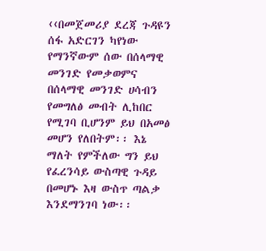‹‹በመጀመሪያ ደረጃ ጉዳዩን ሰፋ አድርገን ካየነው የማንኛውም ሰው በሰላማዊ መንገድ የመቃወምና በሰላማዊ መንገድ ሀሳብን የመግለፅ መብት ሊከበር የሚገባ ቢሆንም ይህ በአመፅ መሆን የለበትም፡፡ እኔ ማለት የምችለው ግን ይህ የፈረንሳይ ውስጣዊ ጉዳይ በመሆኑ እዛ ውስጥ ጣልቃ እንደማንገባ ነው፡፡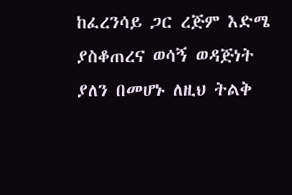ከፈረንሳይ ጋር ረጅም እድሜ ያስቆጠረና ወሳኝ ወዳጅነት ያለን በመሆኑ ለዚህ ትልቅ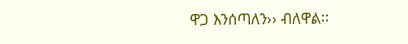ዋጋ እንሰጣለን›› ብለዋል፡፡